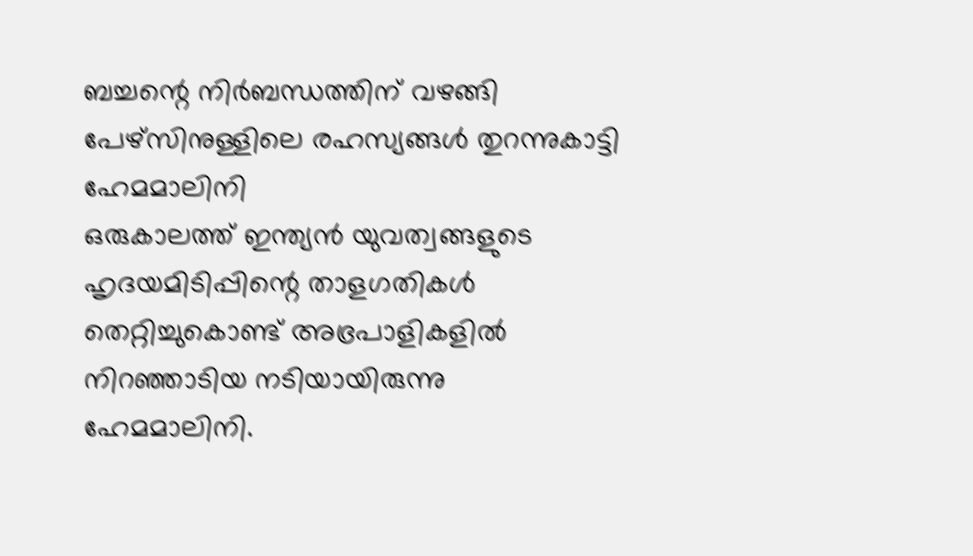ബച്ചന്റെ നിർബന്ധത്തിന് വഴങ്ങി പേഴ്സിനുള്ളിലെ രഹസ്യങ്ങൾ തുറന്നുകാട്ടി ഹേമമാലിനി
ഒരുകാലത്ത് ഇന്ത്യൻ യുവത്വങ്ങളുടെ ഹൃദയമിടിപ്പിന്റെ താളഗതികൾ തെറ്റിച്ചുകൊണ്ട് അഭ്രപാളികളിൽ നിറഞ്ഞാടിയ നടിയായിരുന്നു ഹേമമാലിനി.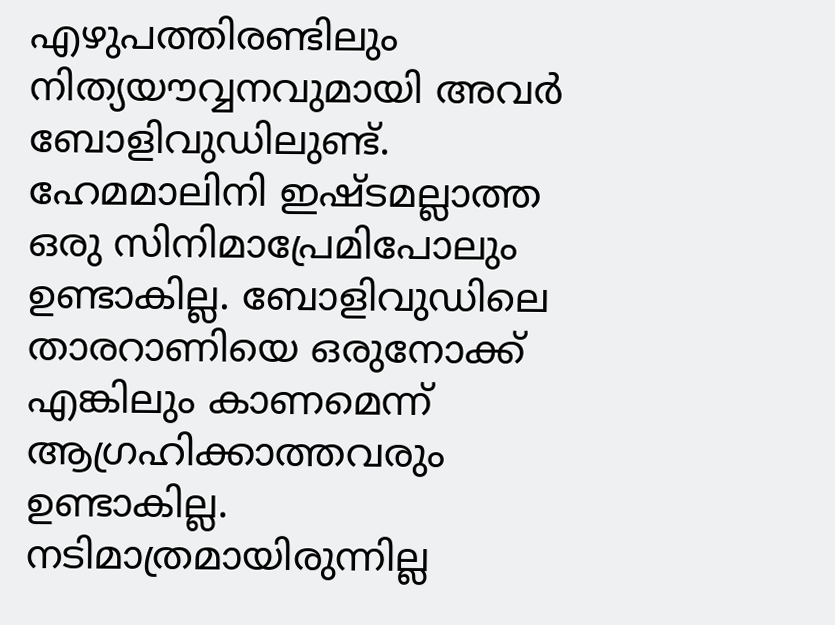എഴുപത്തിരണ്ടിലും നിത്യയൗവ്വനവുമായി അവർ ബോളിവുഡിലുണ്ട്. ഹേമമാലിനി ഇഷ്ടമല്ലാത്ത ഒരു സിനിമാപ്രേമിപോലും ഉണ്ടാകില്ല. ബോളിവുഡിലെ താരറാണിയെ ഒരുനോക്ക് എങ്കിലും കാണമെന്ന് ആഗ്രഹിക്കാത്തവരും ഉണ്ടാകില്ല. നടിമാത്രമായിരുന്നില്ല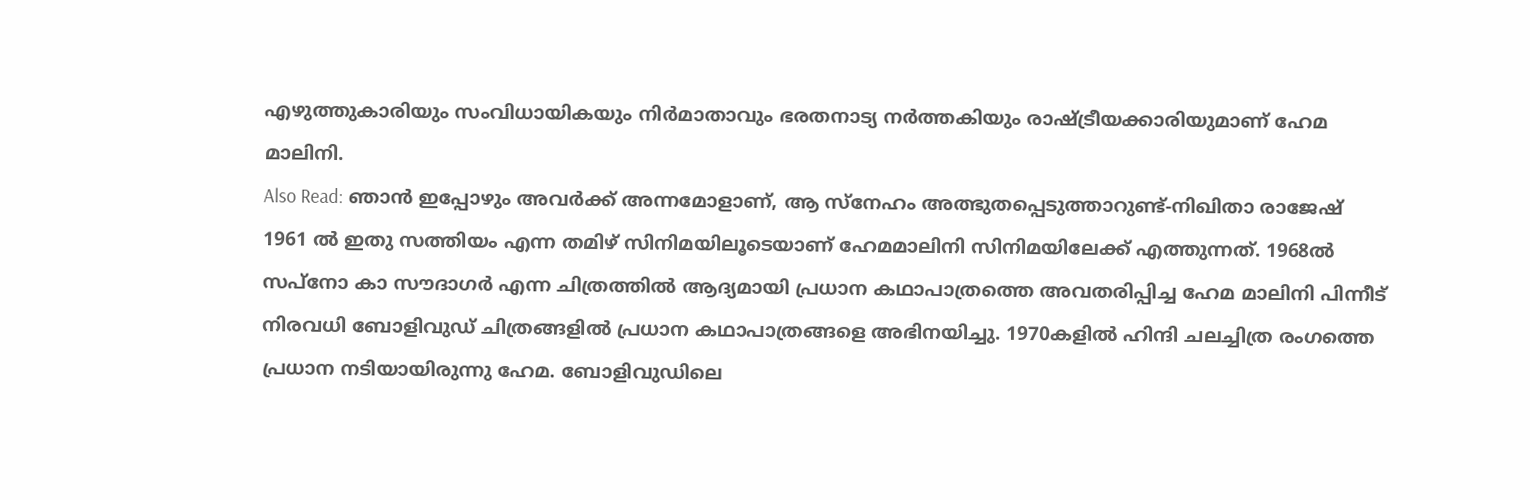എഴുത്തുകാരിയും സംവിധായികയും നിർമാതാവും ഭരതനാട്യ നർത്തകിയും രാഷ്ട്രീയക്കാരിയുമാണ് ഹേമ മാലിനി.
Also Read: ഞാൻ ഇപ്പോഴും അവർക്ക് അന്നമോളാണ്, ആ സ്നേഹം അത്ഭുതപ്പെടുത്താറുണ്ട്-നിഖിതാ രാജേഷ്
1961 ൽ ഇതു സത്തിയം എന്ന തമിഴ് സിനിമയിലൂടെയാണ് ഹേമമാലിനി സിനിമയിലേക്ക് എത്തുന്നത്. 1968ൽ സപ്നോ കാ സൗദാഗർ എന്ന ചിത്രത്തിൽ ആദ്യമായി പ്രധാന കഥാപാത്രത്തെ അവതരിപ്പിച്ച ഹേമ മാലിനി പിന്നീട് നിരവധി ബോളിവുഡ് ചിത്രങ്ങളിൽ പ്രധാന കഥാപാത്രങ്ങളെ അഭിനയിച്ചു. 1970കളിൽ ഹിന്ദി ചലച്ചിത്ര രംഗത്തെ പ്രധാന നടിയായിരുന്നു ഹേമ. ബോളിവുഡിലെ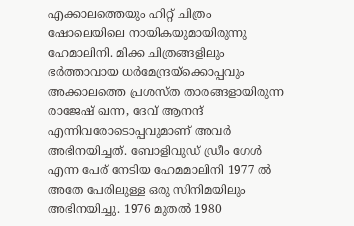എക്കാലത്തെയും ഹിറ്റ് ചിത്രം ഷോലെയിലെ നായികയുമായിരുന്നു ഹേമാലിനി. മിക്ക ചിത്രങ്ങളിലും ഭർത്താവായ ധർമേന്ദ്രയ്ക്കൊപ്പവും അക്കാലത്തെ പ്രശസ്ത താരങ്ങളായിരുന്ന രാജേഷ് ഖന്ന, ദേവ് ആനന്ദ് എന്നിവരോടൊപ്പവുമാണ് അവർ അഭിനയിച്ചത്. ബോളിവുഡ് ഡ്രീം ഗേൾ എന്ന പേര് നേടിയ ഹേമമാലിനി 1977 ൽ അതേ പേരിലുള്ള ഒരു സിനിമയിലും അഭിനയിച്ചു. 1976 മുതൽ 1980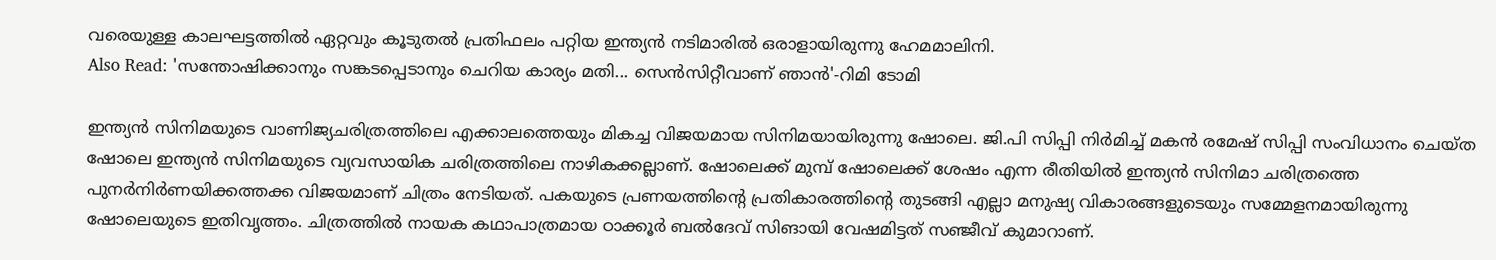വരെയുള്ള കാലഘട്ടത്തിൽ ഏറ്റവും കൂടുതൽ പ്രതിഫലം പറ്റിയ ഇന്ത്യൻ നടിമാരിൽ ഒരാളായിരുന്നു ഹേമമാലിനി.
Also Read: 'സന്തോഷിക്കാനും സങ്കടപ്പെടാനും ചെറിയ കാര്യം മതി... സെൻസിറ്റീവാണ് ഞാൻ'-റിമി ടോമി

ഇന്ത്യൻ സിനിമയുടെ വാണിജ്യചരിത്രത്തിലെ എക്കാലത്തെയും മികച്ച വിജയമായ സിനിമയായിരുന്നു ഷോലെ. ജി.പി സിപ്പി നിർമിച്ച് മകൻ രമേഷ് സിപ്പി സംവിധാനം ചെയ്ത ഷോലെ ഇന്ത്യൻ സിനിമയുടെ വ്യവസായിക ചരിത്രത്തിലെ നാഴികക്കല്ലാണ്. ഷോലെക്ക് മുമ്പ് ഷോലെക്ക് ശേഷം എന്ന രീതിയിൽ ഇന്ത്യൻ സിനിമാ ചരിത്രത്തെ പുനർനിർണയിക്കത്തക്ക വിജയമാണ് ചിത്രം നേടിയത്. പകയുടെ പ്രണയത്തിന്റെ പ്രതികാരത്തിന്റെ തുടങ്ങി എല്ലാ മനുഷ്യ വികാരങ്ങളുടെയും സമ്മേളനമായിരുന്നു ഷോലെയുടെ ഇതിവൃത്തം. ചിത്രത്തിൽ നായക കഥാപാത്രമായ ഠാക്കൂർ ബൽദേവ് സിങായി വേഷമിട്ടത് സഞ്ജീവ് കുമാറാണ്.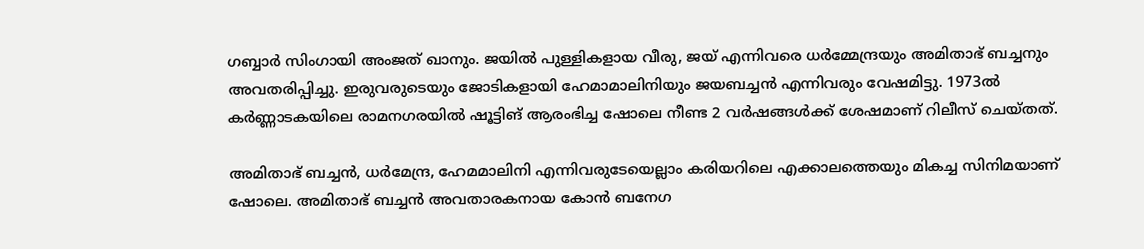ഗബ്ബാർ സിംഗായി അംജത് ഖാനും. ജയിൽ പുള്ളികളായ വീരു, ജയ് എന്നിവരെ ധർമ്മേന്ദ്രയും അമിതാഭ് ബച്ചനും അവതരിപ്പിച്ചു. ഇരുവരുടെയും ജോടികളായി ഹേമാമാലിനിയും ജയബച്ചൻ എന്നിവരും വേഷമിട്ടു. 1973ൽ കർണ്ണാടകയിലെ രാമനഗരയിൽ ഷൂട്ടിങ് ആരംഭിച്ച ഷോലെ നീണ്ട 2 വർഷങ്ങൾക്ക് ശേഷമാണ് റിലീസ് ചെയ്തത്.

അമിതാഭ് ബച്ചൻ, ധർമേന്ദ്ര, ഹേമമാലിനി എന്നിവരുടേയെല്ലാം കരിയറിലെ എക്കാലത്തെയും മികച്ച സിനിമയാണ് ഷോലെ. അമിതാഭ് ബച്ചൻ അവതാരകനായ കോൻ ബനേഗ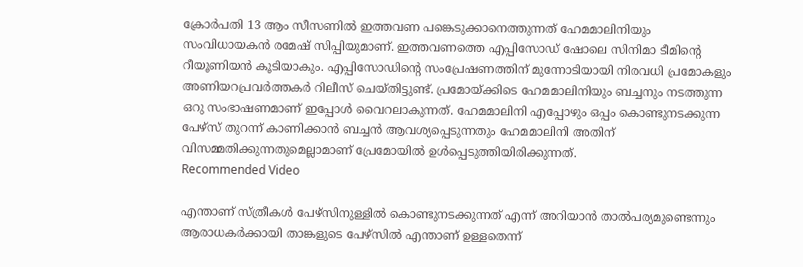ക്രോർപതി 13 ആം സീസണിൽ ഇത്തവണ പങ്കെടുക്കാനെത്തുന്നത് ഹേമമാലിനിയും സംവിധായകൻ രമേഷ് സിപ്പിയുമാണ്. ഇത്തവണത്തെ എപ്പിസോഡ് ഷോലെ സിനിമാ ടീമിന്റെ റീയൂണിയൻ കൂടിയാകും. എപ്പിസോഡിന്റെ സംപ്രേഷണത്തിന് മുന്നോടിയായി നിരവധി പ്രമോകളും അണിയറപ്രവർത്തകർ റിലീസ് ചെയ്തിട്ടുണ്ട്. പ്രമോയ്ക്കിടെ ഹേമമാലിനിയും ബച്ചനും നടത്തുന്ന ഒറു സംഭാഷണമാണ് ഇപ്പോൾ വൈറലാകുന്നത്. ഹേമമാലിനി എപ്പോഴും ഒപ്പം കൊണ്ടുനടക്കുന്ന പേഴ്സ് തുറന്ന് കാണിക്കാൻ ബച്ചൻ ആവശ്യപ്പെടുന്നതും ഹേമമാലിനി അതിന് വിസമ്മതിക്കുന്നതുമെല്ലാമാണ് പ്രേമോയിൽ ഉൾപ്പെടുത്തിയിരിക്കുന്നത്.
Recommended Video

എന്താണ് സ്ത്രീകൾ പേഴ്സിനുള്ളിൽ കൊണ്ടുനടക്കുന്നത് എന്ന് അറിയാൻ താൽപര്യമുണ്ടെന്നും ആരാധകർക്കായി താങ്കളുടെ പേഴ്സിൽ എന്താണ് ഉള്ളതെന്ന്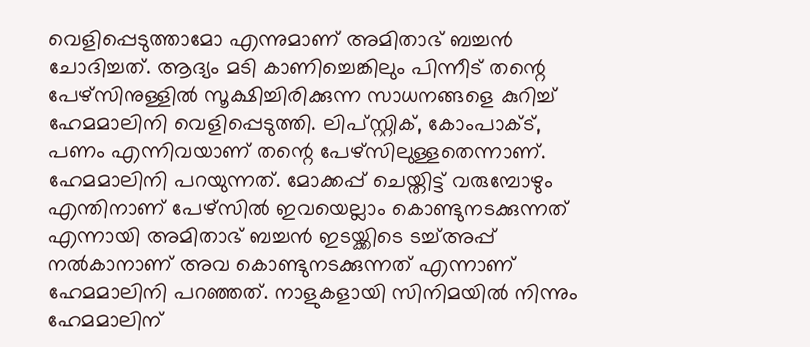വെളിപ്പെടുത്താമോ എന്നുമാണ് അമിതാഭ് ബച്ചൻ ചോദിച്ചത്. ആദ്യം മടി കാണിച്ചെങ്കിലും പിന്നീട് തന്റെ പേഴ്സിനുള്ളിൽ സൂക്ഷിച്ചിരിക്കുന്ന സാധനങ്ങളെ കുറിച്ച് ഹേമമാലിനി വെളിപ്പെടുത്തി. ലിപ്സ്റ്റിക്, കോംപാക്ട്, പണം എന്നിവയാണ് തന്റെ പേഴ്സിലുള്ളതെന്നാണ്. ഹേമമാലിനി പറയുന്നത്. മോക്കപ്പ് ചെയ്തിട്ട് വരുമ്പോഴും എന്തിനാണ് പേഴ്സിൽ ഇവയെല്ലാം കൊണ്ടുനടക്കുന്നത് എന്നായി അമിതാഭ് ബച്ചൻ ഇടയ്ക്കിടെ ടച്ച്അപ്പ് നൽകാനാണ് അവ കൊണ്ടുനടക്കുന്നത് എന്നാണ് ഹേമമാലിനി പറഞ്ഞത്. നാളുകളായി സിനിമയിൽ നിന്നും ഹേമമാലിന്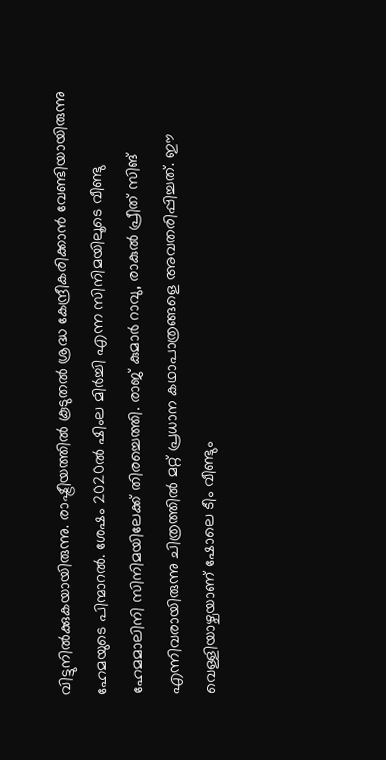വിട്ടുനിൽക്കുകയായിരുന്നു. രാഷ്ട്രീയത്തിൽ കൂടുതൽ ശ്രദ്ധ കേന്ദ്രീകരിക്കാൻ വേണ്ടിയായിരുന്നു ഹേമയുടെ പിന്മാറൽ. ശേഷം 2020ൽ ഷിംല മിർച്ചി എന്ന സിനിമയിലൂടെ വീണ്ടു ഹേമമാലിനി സിനിമയിലേക്ക് തിരച്ചെത്തി. രാജ് കുമാർ റാവു, രാകുൽ പ്രീത് സിങ് എന്നിവരായിരുന്നു ചിത്രത്തിൽ മറ്റ് പ്രധാന കഥാപാത്രങ്ങളെ അവതരിപ്പിച്ചത്. ഈ വെള്ളിയാഴ്ചയാണ് ഷോലെ ടീം വീണ്ടും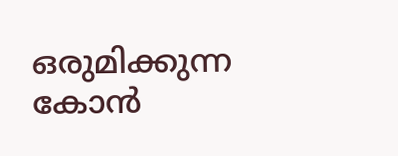ഒരുമിക്കുന്ന കോൻ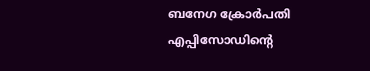ബനേഗ ക്രോർപതി എപ്പിസോഡിന്റെ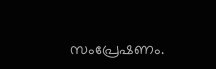സംപ്രേഷണം.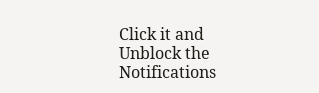Click it and Unblock the Notifications